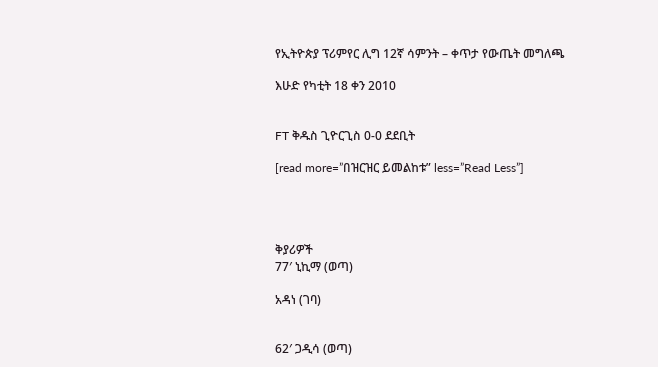የኢትዮጵያ ፕሪምየር ሊግ 12ኛ ሳምንት – ቀጥታ የውጤት መግለጫ

እሁድ የካቲት 18 ቀን 2010


FT ቅዱስ ጊዮርጊስ 0-0 ደደቢት

[read more=”በዝርዝር ይመልከቱ” less=”Read Less”]




ቅያሪዎች
77′ ኒኪማ (ወጣ)

አዳነ (ገባ)


62′ ጋዲሳ (ወጣ)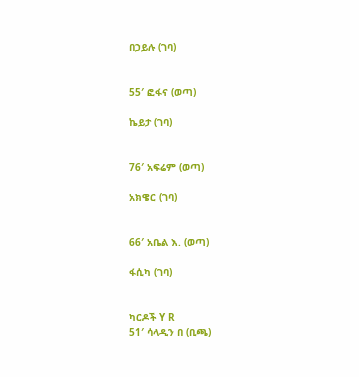በኃይሉ (ገባ)


55′ ፎፋና (ወጣ)

ኬይታ (ገባ)


76′ አፍሬም (ወጣ)

አክዌር (ገባ)


66′ አቤል እ. (ወጣ)

ፋሲካ (ገባ)


ካርዶች Y R
51′ ሳላዲን በ (ቢጫ)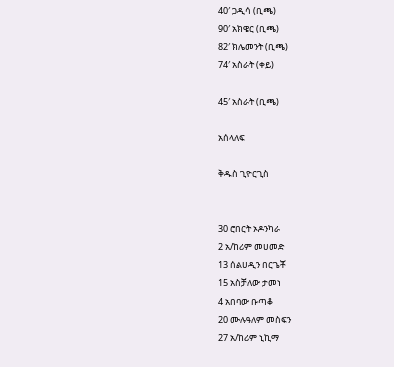40′ ጋዲሳ (ቢጫ)
90′ አክዌር (ቢጫ)
82′ ክሌመንት (ቢጫ)
74′ አስራት (ቀይ)

45′ አስራት (ቢጫ)

አሰላለፍ

ቅዱስ ጊዮርጊስ


30 ሮበርት ኦዶንካራ
2 አ/ከሪም መሀመድ
13 ሰልሀዲን በርጌቾ
15 አስቻለው ታመነ
4 አበባው ቡጣቆ
20 ሙሉዓለም መስፍን
27 አ/ከሪም ኒኪማ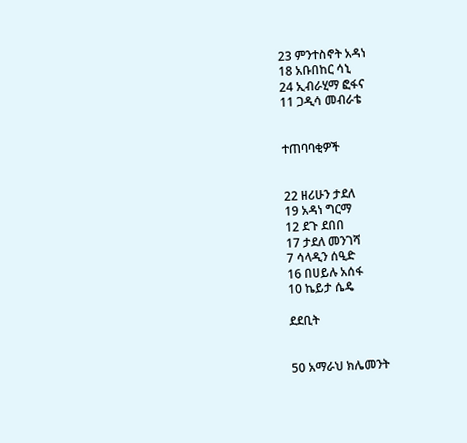23 ምንተስኖት አዳነ
18 አቡበከር ሳኒ
24 ኢብራሂማ ፎፋና
11 ጋዲሳ መብራቴ


ተጠባባቂዎች


22 ዘሪሁን ታደለ
19 አዳነ ግርማ
12 ደጉ ደበበ
17 ታደለ መንገሻ
7 ሳላዲን ሰዒድ
16 በሀይሉ አሰፋ
10 ኬይታ ሴዴ

ደደቢት


50 አማራህ ክሌመንት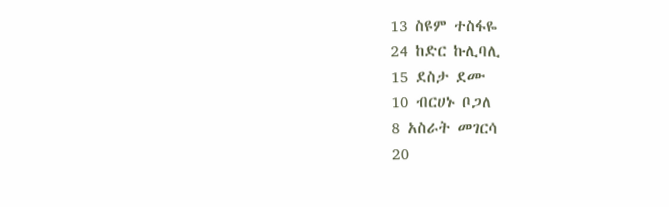13 ስዩም ተስፋዬ
24 ከድር ኩሊባሊ
15 ደስታ ደሙ
10 ብርሀኑ ቦጋለ
8 አስራት መገርሳ
20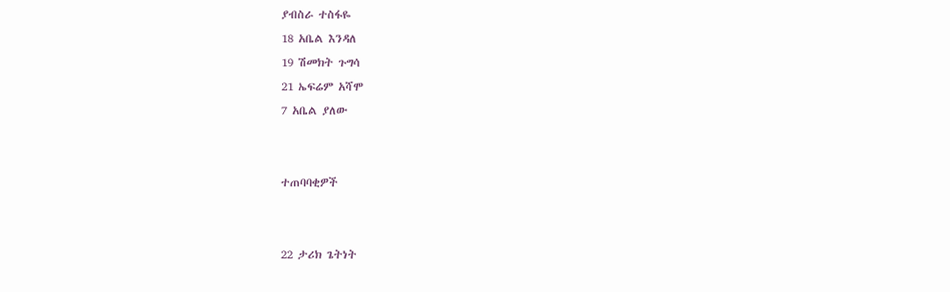ያብስራ ተስፋዬ
18 አቤል እንዳለ
19 ሽመክት ጉግሳ
21 ኤፍሬም አሻሞ
7 አቤል ያለው


ተጠባባቂዎች


22 ታሪክ ጌትነት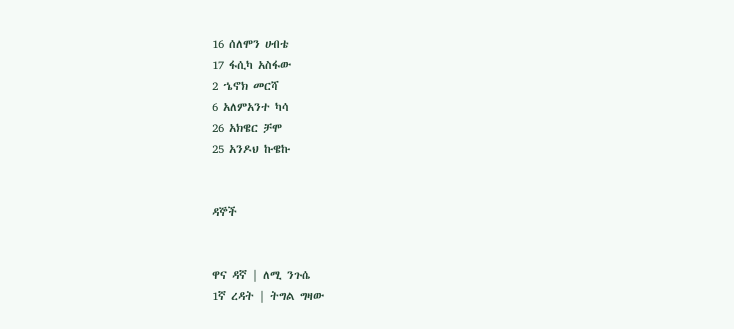16 ሰለሞን ሀብቴ
17 ፋሲካ አስፋው
2 ኄኖክ መርሻ
6 አለምአንተ ካሳ
26 አክዌር ቻሞ
25 አንዶህ ኩዌኩ


ዳኞች


ዋና ዳኛ | ለሚ ንጉሴ
1ኛ ረዳት | ትግል ግዛው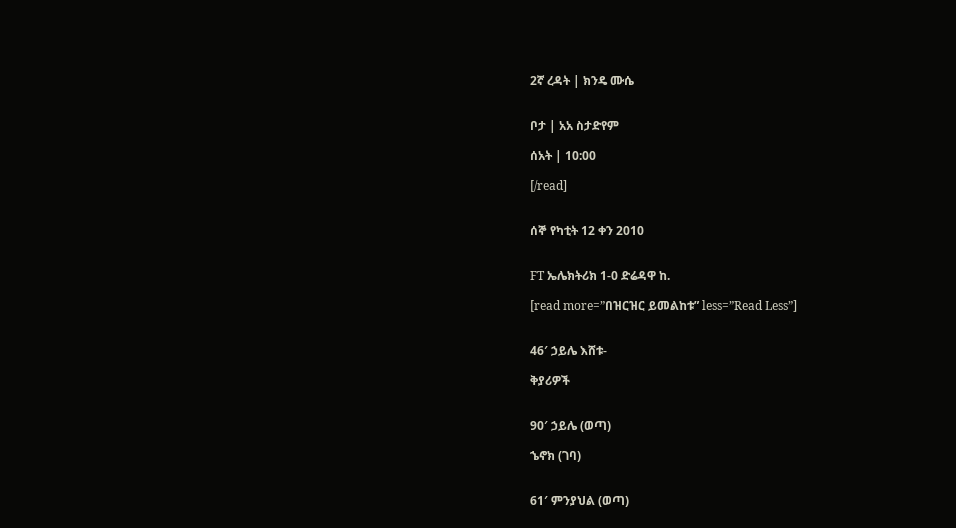2ኛ ረዳት | ክንዴ ሙሴ


ቦታ | አአ ስታድየም

ሰአት | 10:00

[/read]


ሰኞ የካቲት 12 ቀን 2010


FT ኤሌክትሪክ 1-0 ድሬዳዋ ከ.

[read more=”በዝርዝር ይመልከቱ” less=”Read Less”]


46′ ኃይሌ እሸቱ-

ቅያሪዎች


90′ ኃይሌ (ወጣ)

ኄኖክ (ገባ)


61′ ምንያህል (ወጣ)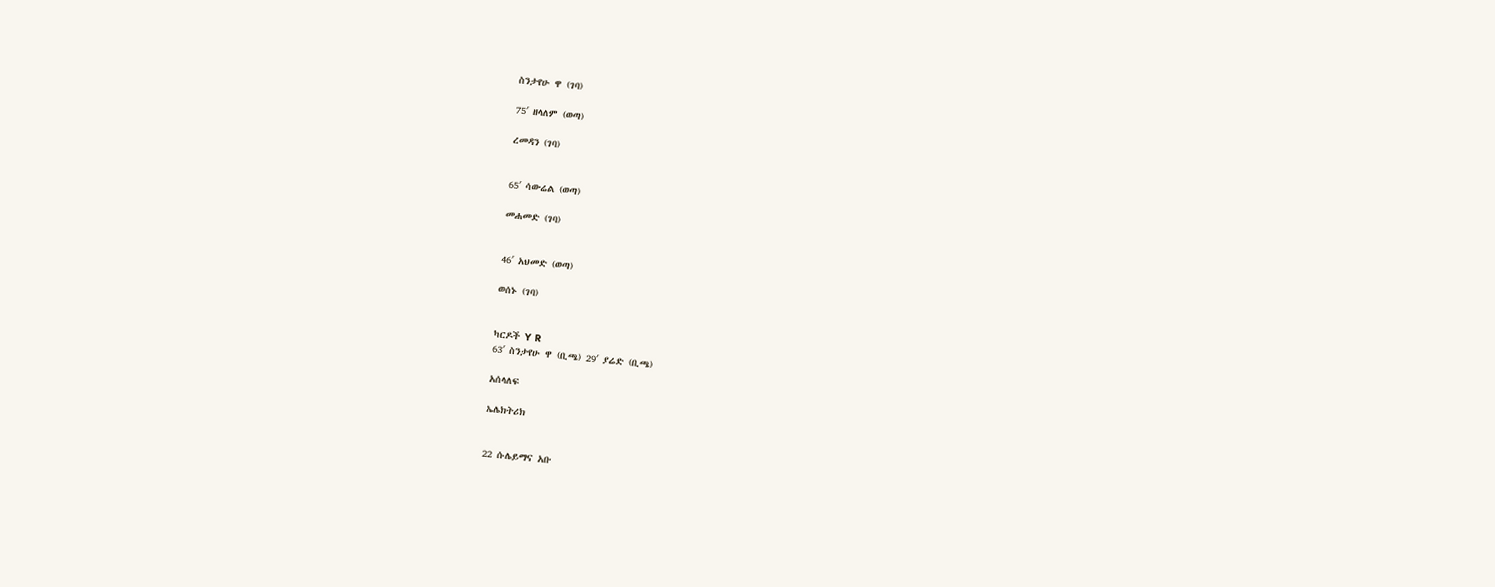ስንታየሁ ዋ (ገባ)

75′ ዘላለም (ወጣ)

ረመዳን (ገባ)


65′ ሳውሬል (ወጣ)

መሐመድ (ገባ)


46′ አህመድ (ወጣ)

ወሰኑ (ገባ)


ካርዶች Y R
63′ ስንታየሁ ዋ (ቢጫ) 29′ ያሬድ (ቢጫ)

አሰላለፍ

ኤሌክትሪክ


22 ሱሌይማና አቡ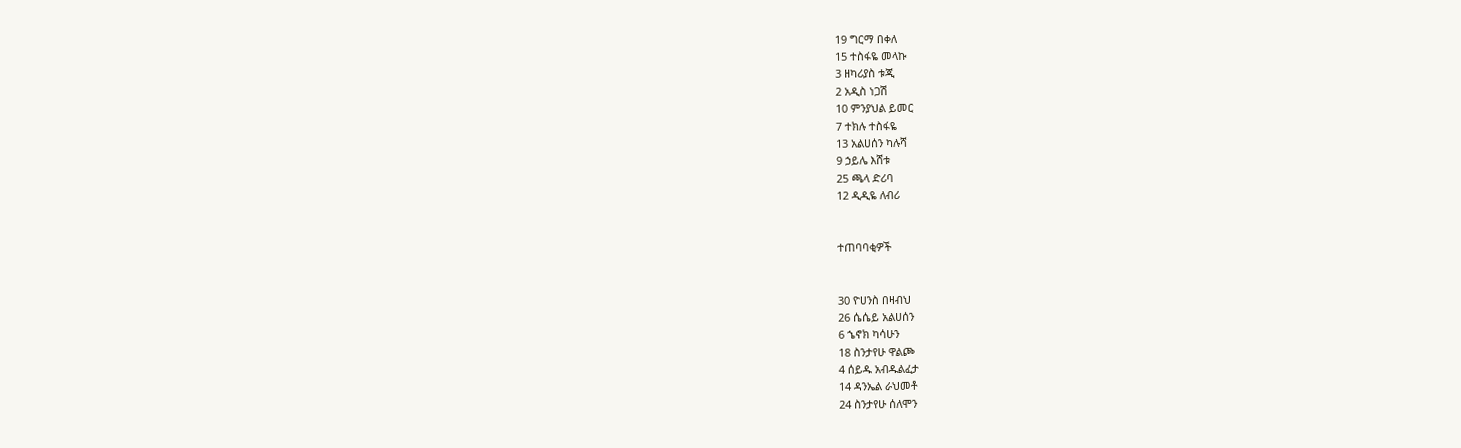19 ግርማ በቀለ
15 ተስፋዬ መላኩ
3 ዘካሪያስ ቱጂ
2 አዲስ ነጋሽ
10 ምንያህል ይመር
7 ተክሉ ተስፋዬ
13 አልሀሰን ካሉሻ
9 ኃይሌ እሸቱ
25 ጫላ ድሪባ
12 ዲዲዬ ለብሪ


ተጠባባቂዎች


30 ዮሀንስ በዛብህ
26 ሴሴይ አልሀሰን
6 ኄኖክ ካሳሁን
18 ስንታየሁ ዋልጮ
4 ሰይዱ አብዱልፈታ
14 ዳንኤል ራህመቶ
24 ስንታየሁ ሰለሞን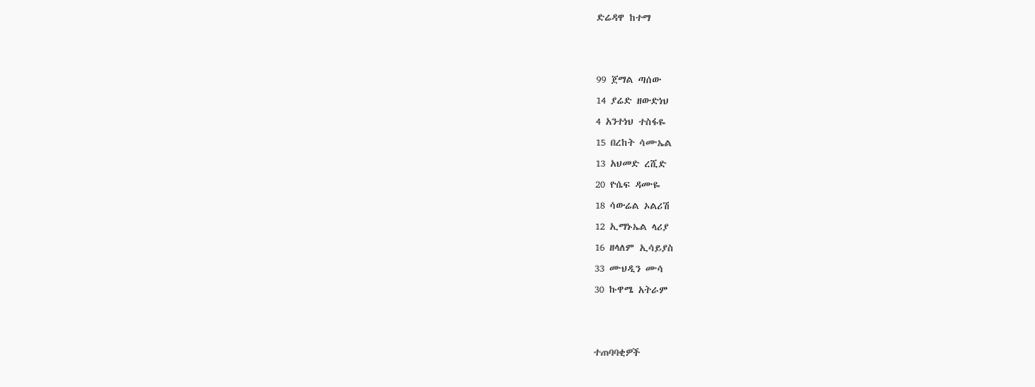ድሬዳዋ ከተማ


99 ጀማል ጣሰው
14 ያሬድ ዘውድነህ
4 አንተነህ ተስፋዬ
15 በረከት ሳሙኤል
13 አህመድ ረሺድ
20 ዮሴፍ ዳሙዬ
18 ሳውሬል ኦልሪሽ
12 ኢማኑኤል ላሪያ
16 ዘላለም ኢሳይያስ
33 ሙህዲን ሙሳ
30 ኩዋሜ አትራም


ተጠባባቂዎች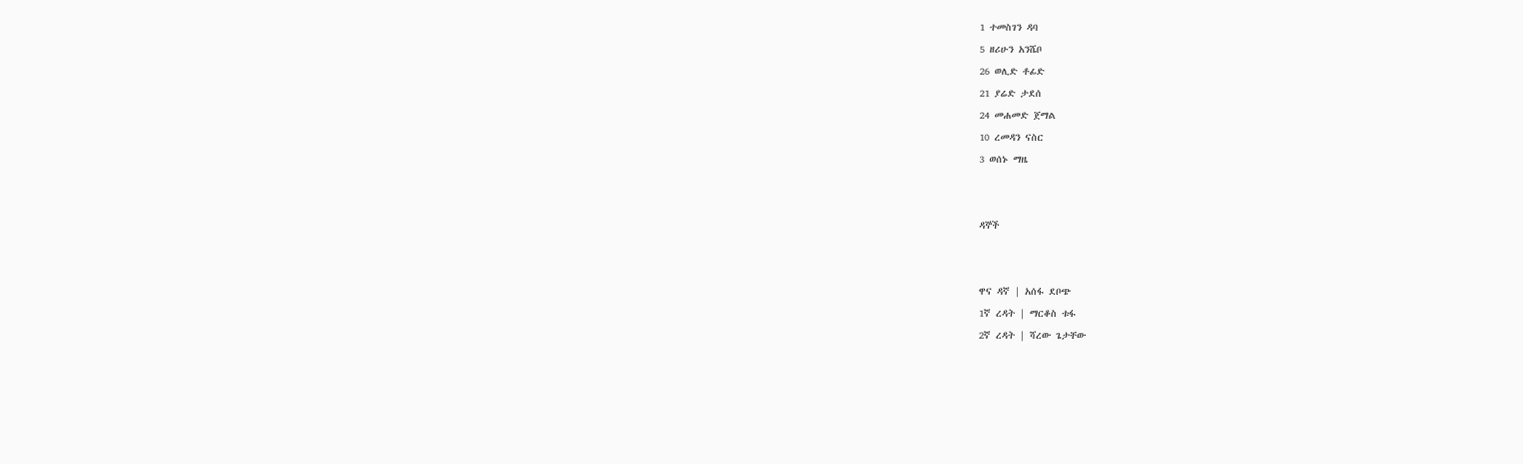1 ተመስገን ዳባ
5 ዘሪሁን አንሼቦ
26 ወሊድ ቶፊድ
21 ያሬድ ታደሰ
24 መሐመድ ጀማል
10 ረመዳን ናስር
3 ወሰኑ ማዜ


ዳኞች


ዋና ዳኛ | አሰፋ ደቦጭ
1ኛ ረዳት | ማርቆስ ቱፋ
2ኛ ረዳት | ሻረው ጌታቸው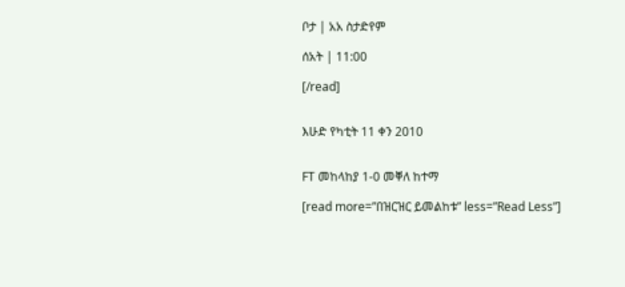ቦታ | አአ ስታድየም

ሰአት | 11:00

[/read]


እሁድ የካቲት 11 ቀን 2010


FT መከላከያ 1-0 መቐለ ከተማ

[read more=”በዝርዝር ይመልከቱ” less=”Read Less”]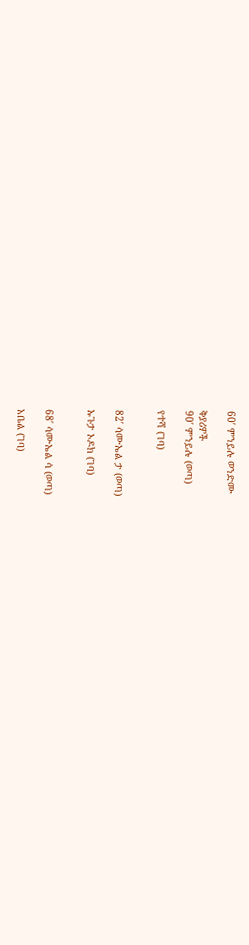60′ ምንይሉ ወንድሙ

ቅያሪዎች
90′ ምንይሉ (ወጣ)

የተሻ (ገባ)


82′ ሳሙኤል ታ (ወጣ)

ኡጉታ ኦዶክ (ገባ)


68′ ሳሙኤል ሳ (ወጣ)

አቤል (ገባ)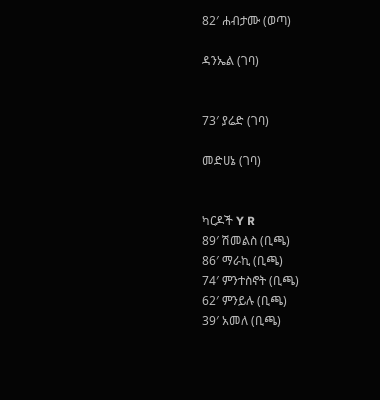82′ ሐብታሙ (ወጣ)

ዳንኤል (ገባ)


73′ ያሬድ (ገባ)

መድሀኔ (ገባ)


ካርዶች Y R
89′ ሽመልስ (ቢጫ)
86′ ማራኪ (ቢጫ)
74′ ምንተስኖት (ቢጫ)
62′ ምንይሉ (ቢጫ)
39′ አመለ (ቢጫ)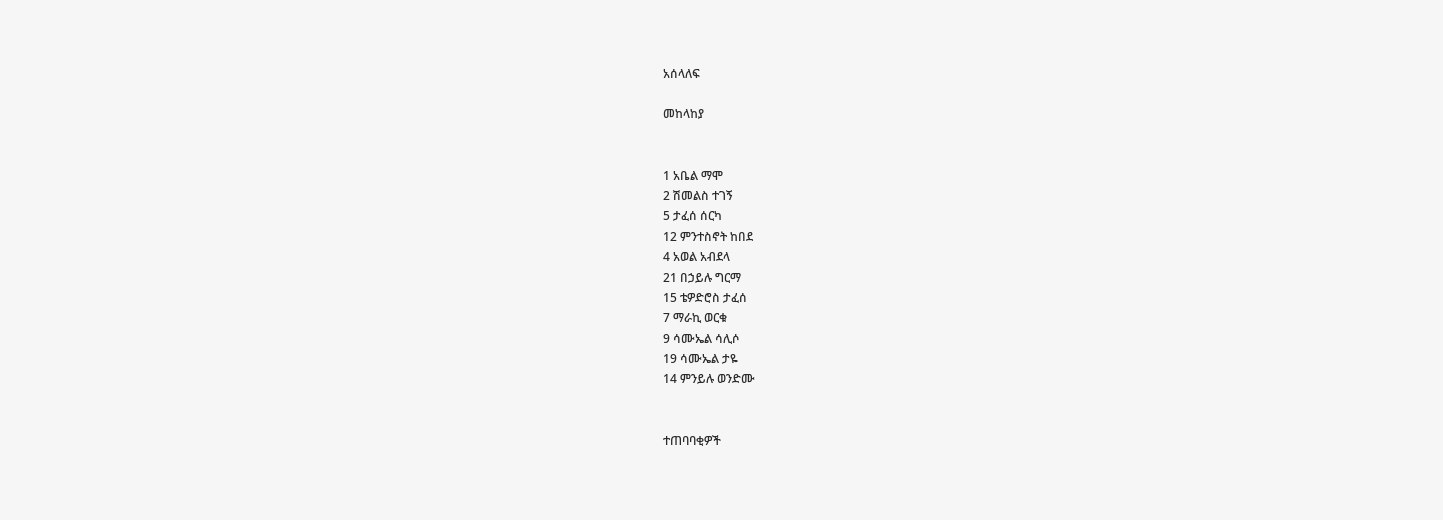አሰላለፍ

መከላከያ


1 አቤል ማሞ
2 ሽመልስ ተገኝ
5 ታፈሰ ሰርካ
12 ምንተስኖት ከበደ
4 አወል አብደላ
21 በኃይሉ ግርማ
15 ቴዎድሮስ ታፈሰ
7 ማራኪ ወርቁ
9 ሳሙኤል ሳሊሶ
19 ሳሙኤል ታዬ
14 ምንይሉ ወንድሙ


ተጠባባቂዎች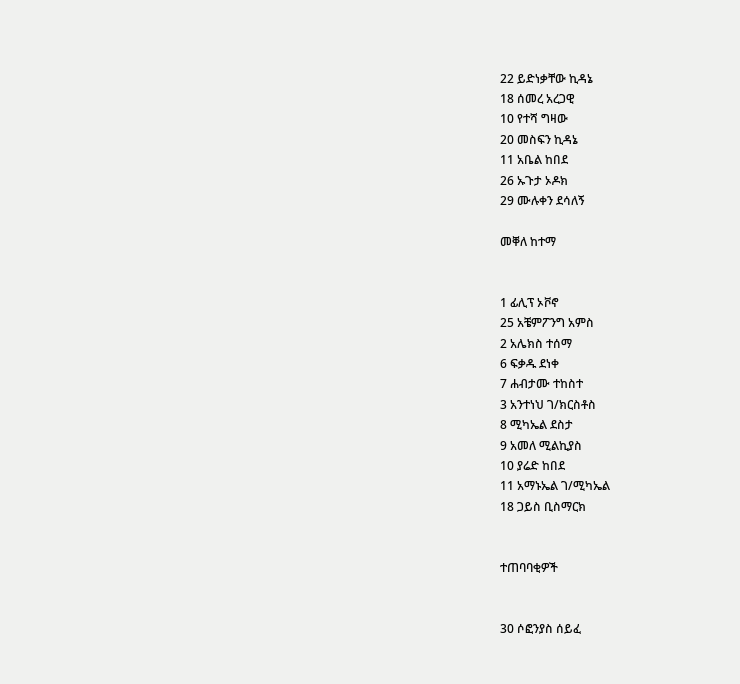22 ይድነቃቸው ኪዳኔ
18 ሰመረ አረጋዊ
10 የተሻ ግዛው
20 መስፍን ኪዳኔ
11 አቤል ከበደ
26 ኡጉታ ኦዶክ
29 ሙሉቀን ደሳለኝ

መቐለ ከተማ


1 ፊሊፕ ኦቮኖ
25 አቼምፖንግ አምስ
2 አሌክስ ተሰማ
6 ፍቃዱ ደነቀ
7 ሐብታሙ ተከስተ
3 አንተነህ ገ/ክርስቶስ
8 ሚካኤል ደስታ
9 አመለ ሚልኪያስ
10 ያሬድ ከበደ
11 አማኑኤል ገ/ሚካኤል
18 ጋይስ ቢስማርክ


ተጠባባቂዎች


30 ሶፎንያስ ሰይፈ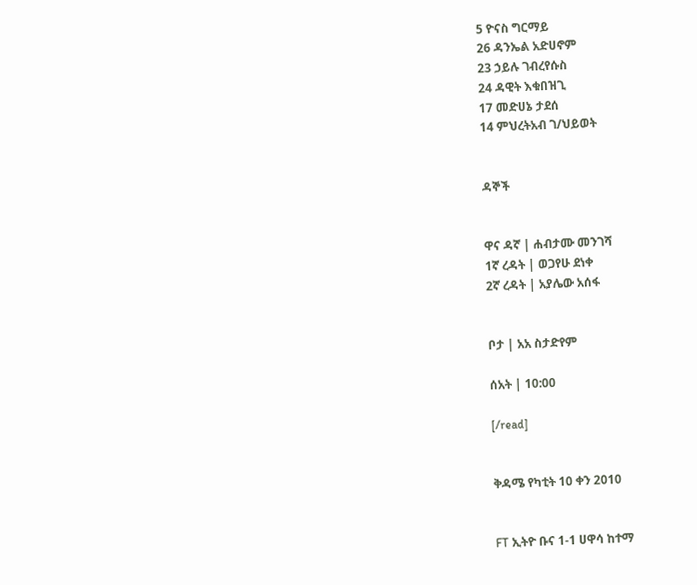5 ዮናስ ግርማይ
26 ዳንኤል አድሀኖም
23 ኃይሉ ገብረየሱስ
24 ዳዊት እቁበዝጊ
17 መድሀኔ ታደሰ
14 ምህረትአብ ገ/ህይወት


ዳኞች


ዋና ዳኛ | ሐብታሙ መንገሻ
1ኛ ረዳት | ወጋየሁ ደነቀ
2ኛ ረዳት | አያሌው አሰፋ


ቦታ | አአ ስታድየም

ሰአት | 10:00

[/read]


ቅዳሜ የካቲት 10 ቀን 2010


FT ኢትዮ ቡና 1-1 ሀዋሳ ከተማ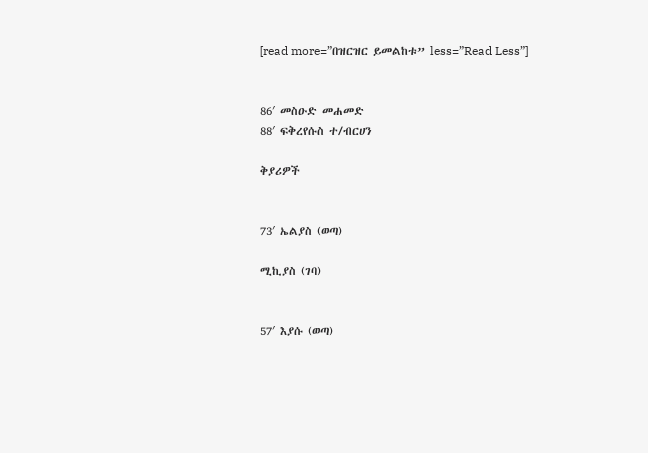[read more=”በዝርዝር ይመልከቱ” less=”Read Less”]


86′ መስዑድ መሐመድ
88′ ፍቅረየሱስ ተ/ብርሀን

ቅያሪዎች


73′ ኤልያስ (ወጣ)

ሚኪያስ (ገባ)


57′ እያሱ (ወጣ)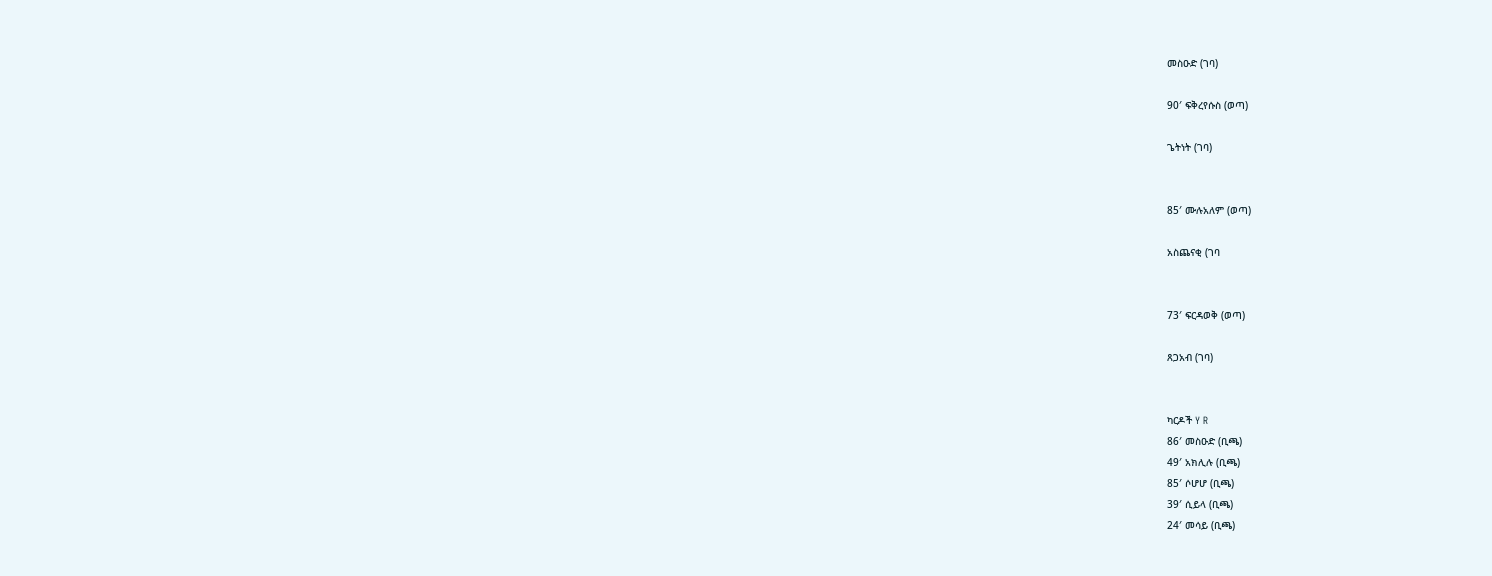መስዑድ (ገባ)

90′ ፍቅረየሱስ (ወጣ)

ጌትነት (ገባ)


85′ ሙሉአለም (ወጣ)

አስጨናቂ (ገባ


73′ ፍርዳወቅ (ወጣ)

ጸጋአብ (ገባ)


ካርዶች Y R
86′ መስዑድ (ቢጫ)
49′ አክሊሉ (ቢጫ)
85′ ሶሆሆ (ቢጫ)
39′ ሲይላ (ቢጫ)
24′ መሳይ (ቢጫ)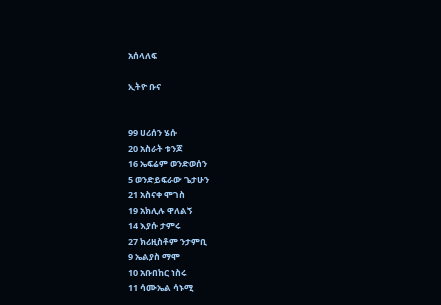አሰላለፍ

ኢትዮ ቡና


99 ሀሪሰን ሄሱ
20 አስራት ቱንጆ
16 ኤፍሬም ወንድወሰን
5 ወንድይፍራው ጌታሁን
21 አስናቀ ሞገስ
19 አክሊሉ ዋለልኝ
14 እያሱ ታምሩ
27 ክሪዚስቶም ንታምቢ
9 ኤልያስ ማሞ
10 አቡበከር ነስሩ
11 ሳሙኤል ሳኑሚ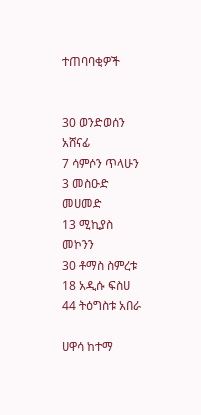ተጠባባቂዎች


30 ወንድወሰን አሸናፊ
7 ሳምሶን ጥላሁን
3 መስዑድ መሀመድ
13 ሚኪያስ መኮንን
30 ቶማስ ስምረቱ
18 አዲሱ ፍስሀ
44 ትዕግስቱ አበራ

ሀዋሳ ከተማ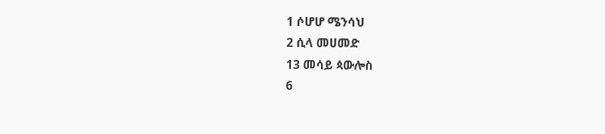1 ሶሆሆ ሜንሳህ
2 ሲላ መሀመድ
13 መሳይ ጳውሎስ
6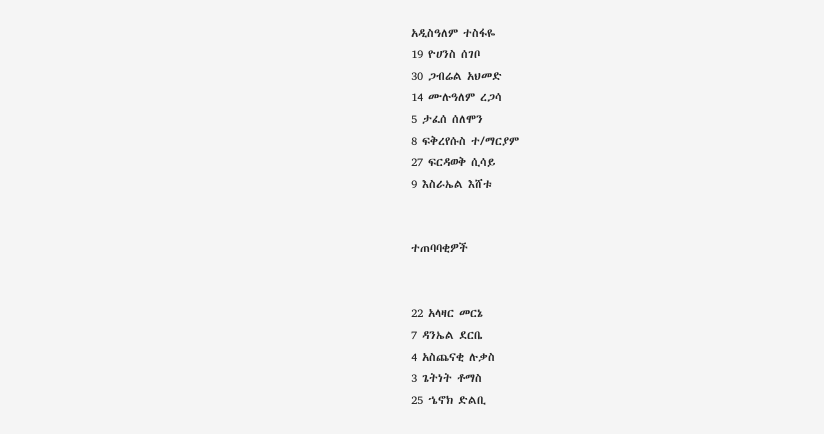አዲስዓለም ተስፋዬ
19 ዮሀንስ ሰገቦ
30 ጋብሬል አህመድ
14 ሙሉዓለም ረጋሳ
5 ታፈሰ ሰለሞን
8 ፍቅረየሱስ ተ/ማርያም
27 ፍርዳወቅ ሲሳይ
9 እስራኤል እሸቱ


ተጠባባቂዎች


22 አላዛር መርኔ
7 ዳንኤል ደርቤ
4 አስጨናቂ ሉቃስ
3 ጌትነት ቶማስ
25 ኄኖክ ድልቢ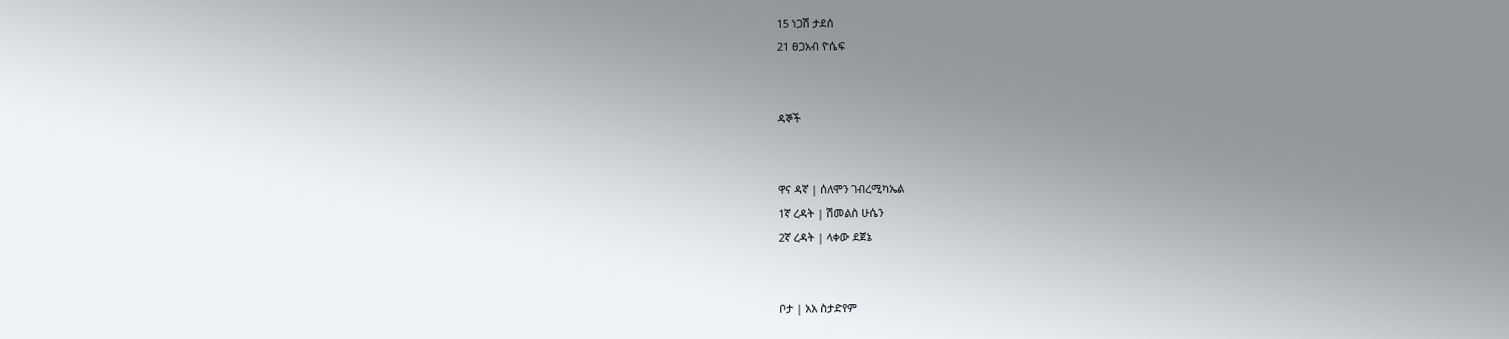15 ነጋሽ ታደሰ
21 ፀጋአብ ዮሴፍ


ዳኞች


ዋና ዳኛ | ሰለሞን ገብረሚካኤል
1ኛ ረዳት | ሽመልስ ሁሴን
2ኛ ረዳት | ላቀው ደጀኔ


ቦታ | አአ ስታድየም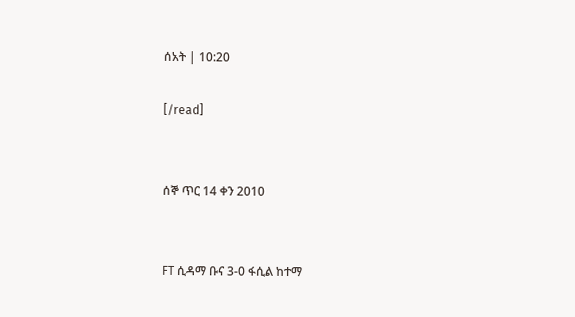ሰአት | 10:20

[/read]


ሰኞ ጥር 14 ቀን 2010


FT ሲዳማ ቡና 3-0 ፋሲል ከተማ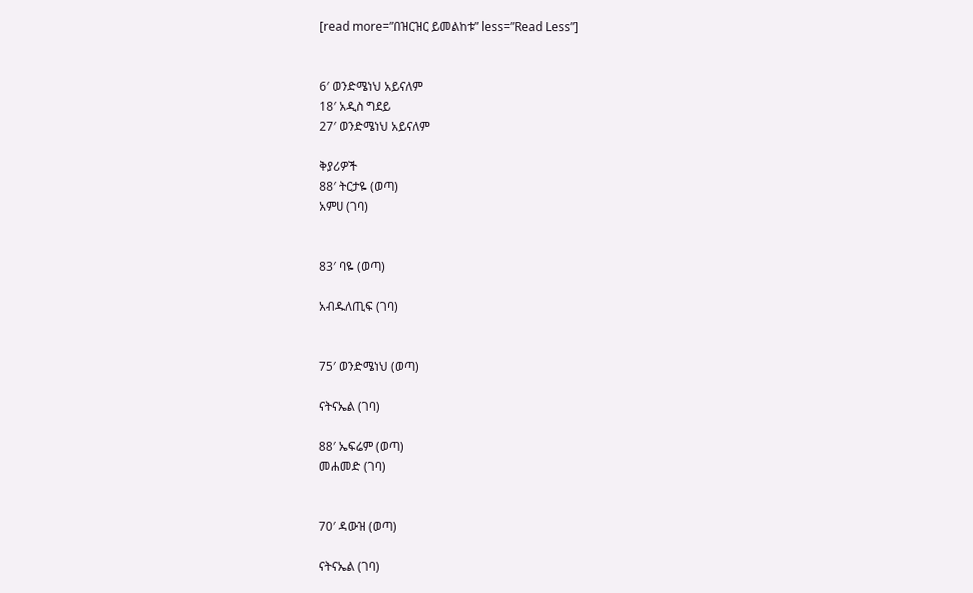[read more=”በዝርዝር ይመልከቱ” less=”Read Less”]


6′ ወንድሜነህ አይናለም
18′ አዲስ ግደይ
27′ ወንድሜነህ አይናለም

ቅያሪዎች
88′ ትርታዬ (ወጣ)
አምሀ (ገባ)


83′ ባዬ (ወጣ)

አብዱለጢፍ (ገባ)


75′ ወንድሜነህ (ወጣ)

ናትናኤል (ገባ)

88′ ኤፍሬም (ወጣ)
መሐመድ (ገባ)


70′ ዳውዝ (ወጣ)

ናትናኤል (ገባ)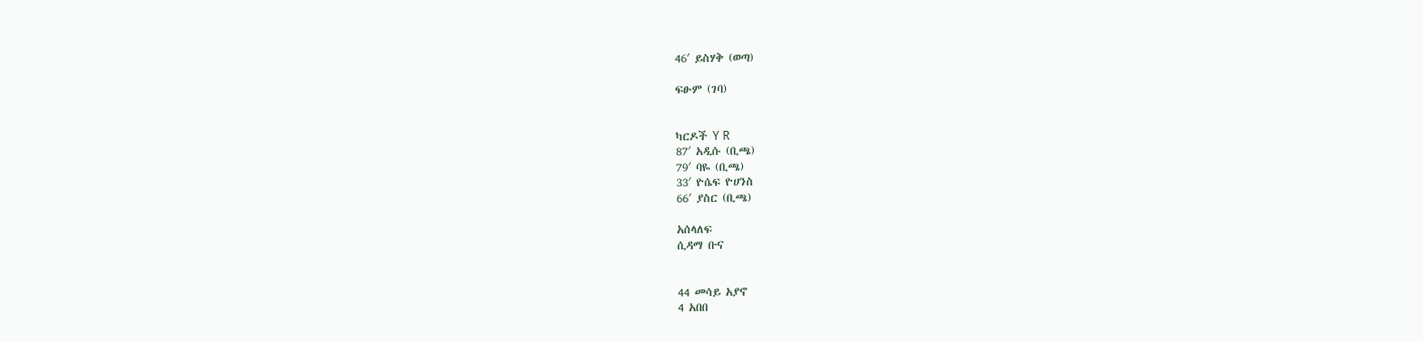46′ ይስሃቅ (ወጣ)

ፍፁም (ገባ)


ካርዶች Y R
87′ አዲሱ (ቢጫ)
79′ ባዬ (ቢጫ)
33′ ዮሴፍ ዮሀንስ
66′ ያስር (ቢጫ)

አሰላለፍ
ሲዳማ ቡና


44 መሳይ አያኖ
4 አበበ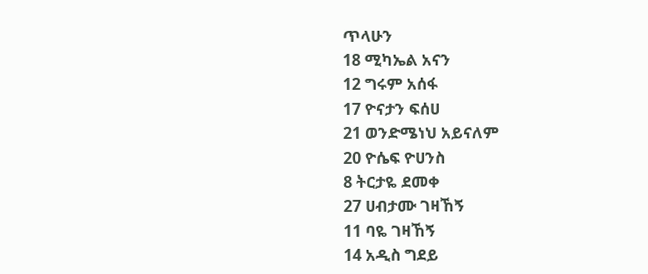ጥላሁን
18 ሚካኤል አናን
12 ግሩም አሰፋ
17 ዮናታን ፍሰሀ
21 ወንድሜነህ አይናለም
20 ዮሴፍ ዮሀንስ
8 ትርታዬ ደመቀ
27 ሀብታሙ ገዛኸኝ
11 ባዬ ገዛኸኝ
14 አዲስ ግደይ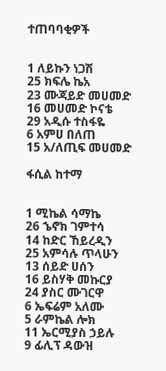ተጠባባቂዎች


1 ለይኩን ነጋሽ
25 ክፍሌ ኬአ
23 ሙጃይድ መሀመድ
16 መሀመድ ኮናቴ
29 አዲሱ ተስፋዬ
6 አምሀ በለጠ
15 አ/ለጢፍ መሀመድ

ፋሲል ከተማ


1 ሚኬል ሳማኬ
26 ኄኖክ ገምተሳ
14 ከድር ኸይረዲን
25 አምሳሉ ጥላሁን
13 ሰይድ ሀሰን
16 ይስሃቅ መኩርያ
24 ያስር ሙገርዋ
6 ኤፍሬም አለሙ
5 ራምኬል ሎክ
11 ኤርሚያስ ኃይሉ
9 ፊሊፕ ዳውዝ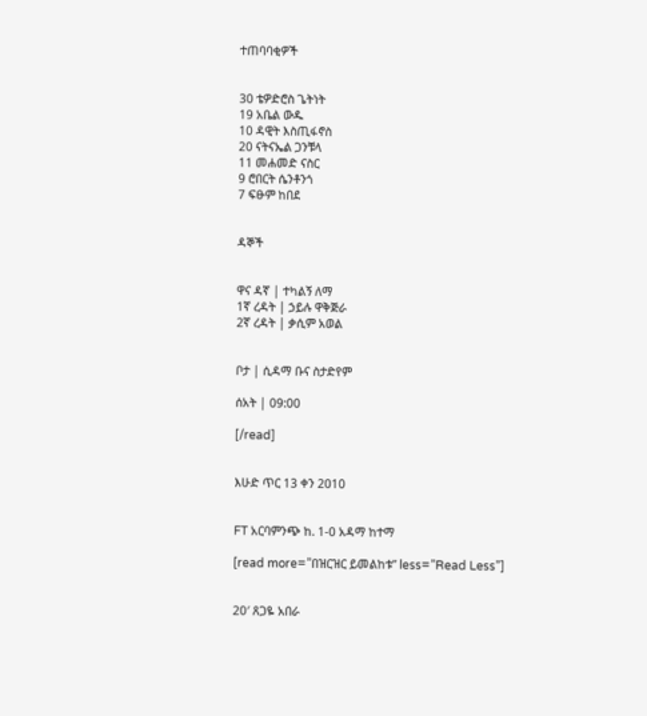ተጠባባቂዎች


30 ቴዎድሮስ ጌትነት
19 አቤል ውዱ
10 ዳዊት እስጢፋኖስ
20 ናትናኤል ጋንቹላ
11 መሐመድ ናስር
9 ሮበርት ሴንቶንጎ
7 ፍፁም ከበደ


ዳኞች


ዋና ዳኛ | ተካልኝ ለማ
1ኛ ረዳት | ኃይሉ ዋቅጅራ
2ኛ ረዳት | ቃሲም አወል


ቦታ | ሲዳማ ቡና ስታድየም

ሰአት | 09:00

[/read]


እሁድ ጥር 13 ቀን 2010


FT አርባምንጭ ከ. 1-0 አዳማ ከተማ

[read more=”በዝርዝር ይመልከቱ” less=”Read Less”]


20′ ጸጋዬ አበራ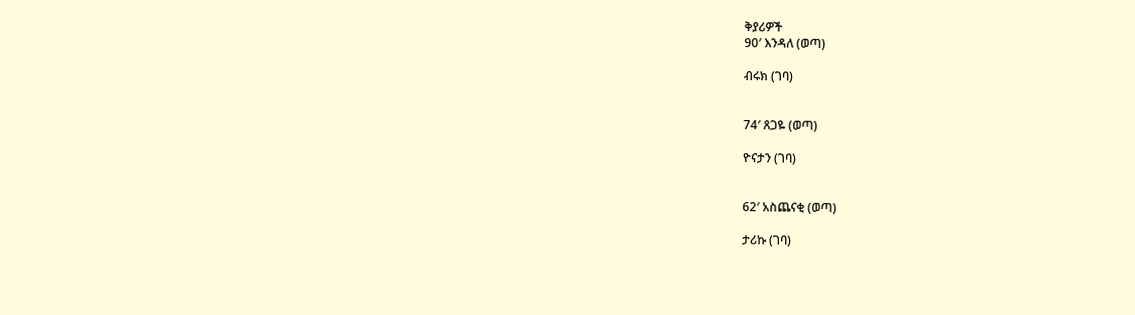ቅያሪዎች
90′ እንዳለ (ወጣ)

ብሩክ (ገባ)


74′ ጸጋዬ (ወጣ)

ዮናታን (ገባ)


62′ አስጨናቂ (ወጣ)

ታሪኩ (ገባ)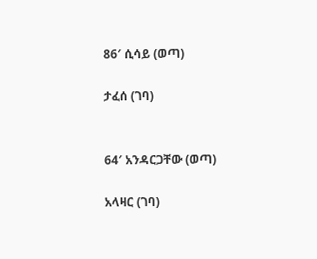86′ ሲሳይ (ወጣ)

ታፈሰ (ገባ)


64′ አንዳርጋቸው (ወጣ)

አላዛር (ገባ)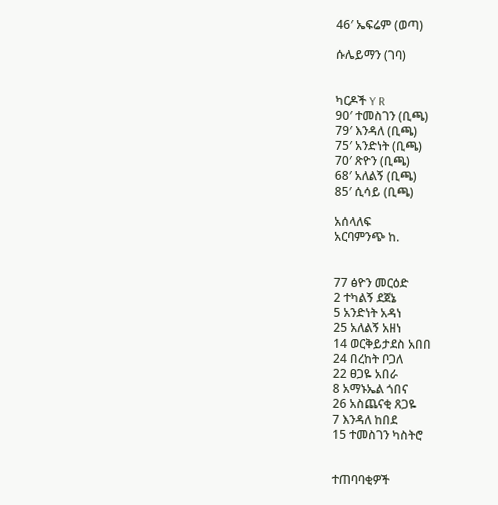46′ ኤፍሬም (ወጣ)

ሱሌይማን (ገባ)


ካርዶች Y R
90′ ተመስገን (ቢጫ)
79′ እንዳለ (ቢጫ)
75′ አንድነት (ቢጫ)
70′ ጽዮን (ቢጫ)
68′ አለልኝ (ቢጫ)
85′ ሲሳይ (ቢጫ)

አሰላለፍ
አርባምንጭ ከ.


77 ፅዮን መርዕድ
2 ተካልኝ ደጀኔ
5 አንድነት አዳነ
25 አለልኝ አዘነ
14 ወርቅይታደስ አበበ
24 በረከት ቦጋለ
22 ፀጋዬ አበራ
8 አማኑኤል ጎበና
26 አስጨናቂ ጸጋዬ
7 እንዳለ ከበደ
15 ተመስገን ካስትሮ


ተጠባባቂዎች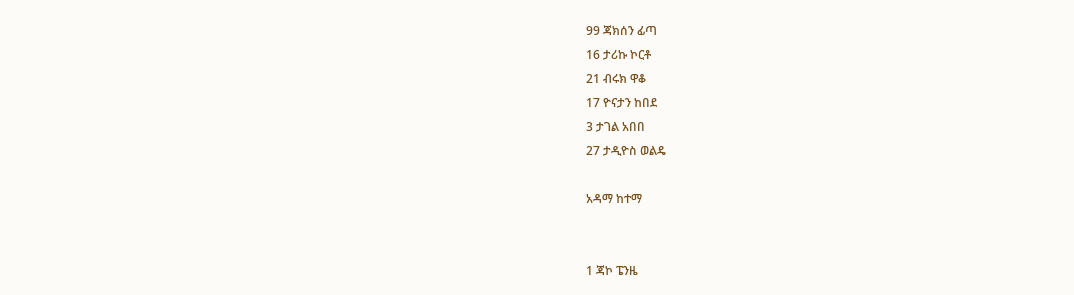99 ጃክሰን ፊጣ
16 ታሪኩ ኮርቶ
21 ብሩክ ዋቆ
17 ዮናታን ከበደ
3 ታገል አበበ
27 ታዲዮስ ወልዴ

አዳማ ከተማ


1 ጃኮ ፔንዜ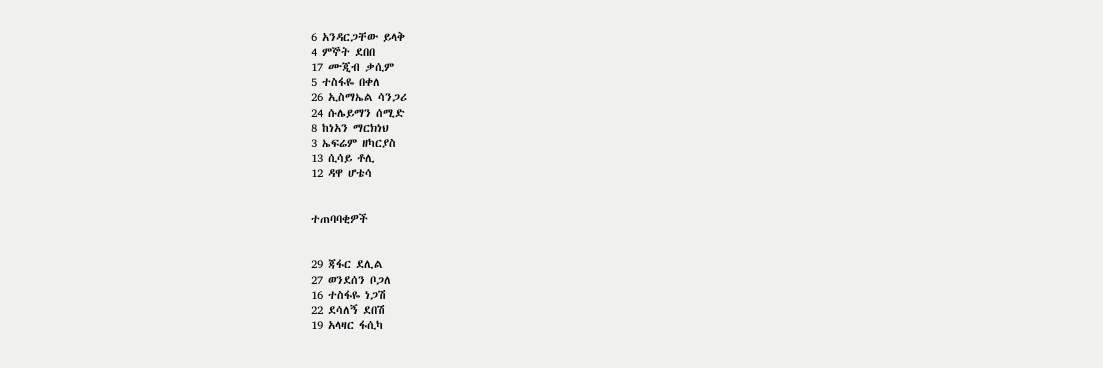6 አንዳርጋቸው ይላቅ
4 ምኞት ደበበ
17 ሙጂብ ቃሲም
5 ተስፋዬ በቀለ
26 ኢስማኤል ሳንጋሪ
24 ሱሌይማን ሰሚድ
8 ከነአን ማርክነህ
3 ኤፍሬም ዘካርያስ
13 ሲሳይ ቶሊ
12 ዳዋ ሆቴሳ


ተጠባባቂዎች


29 ጃፋር ደሊል
27 ወንደሰን ቦጋለ
16 ተስፋዬ ነጋሽ
22 ደሳለኝ ደበሽ
19 አላዛር ፋሲካ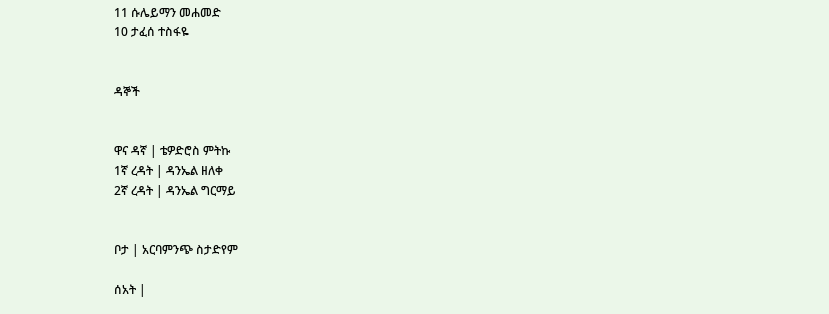11 ሱሌይማን መሐመድ
10 ታፈሰ ተስፋዬ


ዳኞች


ዋና ዳኛ | ቴዎድሮስ ምትኩ
1ኛ ረዳት | ዳንኤል ዘለቀ
2ኛ ረዳት | ዳንኤል ግርማይ


ቦታ | አርባምንጭ ስታድየም

ሰአት |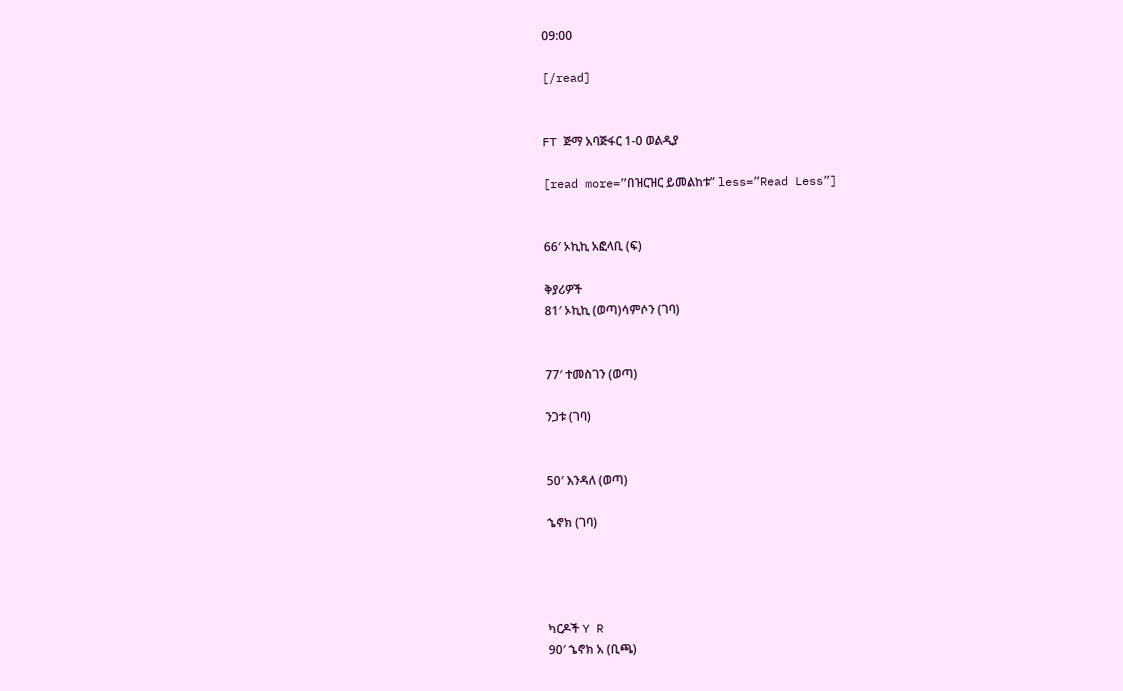09:00

[/read]


FT ጅማ አባጅፋር 1-0 ወልዲያ

[read more=”በዝርዝር ይመልከቱ” less=”Read Less”]


66′ ኦኪኪ አፎላቢ (ፍ)

ቅያሪዎች
81′ ኦኪኪ (ወጣ)ሳምሶን (ገባ)


77′ ተመስገን (ወጣ)

ንጋቱ (ገባ)


50′ እንዳለ (ወጣ)

ኄኖክ (ገባ)




ካርዶች Y R
90′ ኄኖክ አ (ቢጫ)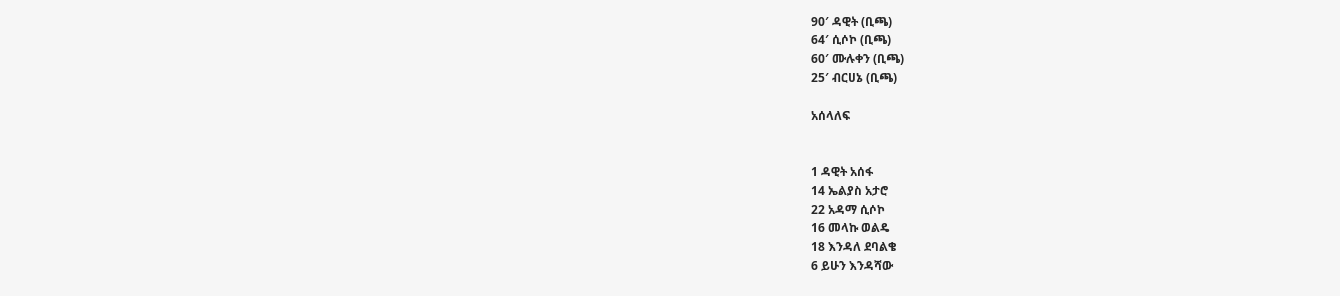90′ ዳዊት (ቢጫ)
64′ ሲሶኮ (ቢጫ)
60′ ሙሉቀን (ቢጫ)
25′ ብርሀኔ (ቢጫ)

አሰላለፍ


1 ዳዊት አሰፋ
14 ኤልያስ አታሮ
22 አዳማ ሲሶኮ
16 መላኩ ወልዴ
18 እንዳለ ደባልቄ
6 ይሁን እንዳሻው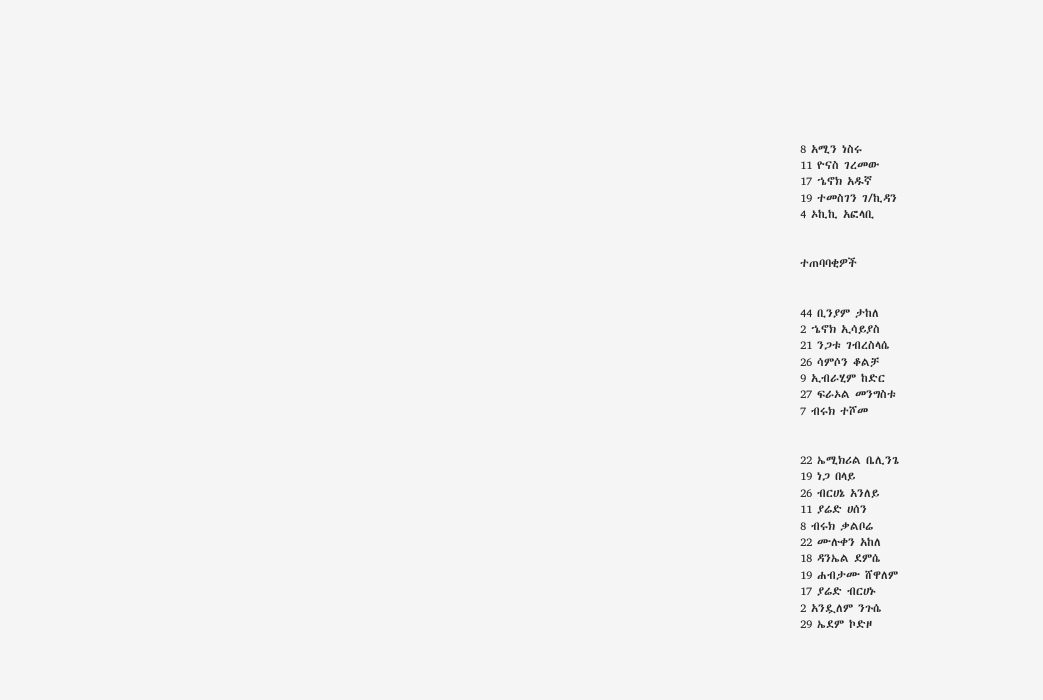8 አሚን ነስሩ
11 ዮናስ ገረመው
17 ኄኖክ አዱኛ
19 ተመስገን ገ/ኪዳን
4 ኦኪኪ አፎላቢ


ተጠባባቂዎች


44 ቢንያም ታከለ
2 ኄኖክ ኢሳይያስ
21 ንጋቱ ገብረስላሴ
26 ሳምሶን ቆልቻ
9 ኢብራሂም ከድር
27 ፍራኦል መንግስቱ
7 ብሩክ ተሾመ


22 ኤሚክሪል ቤሊንጌ
19 ነጋ በላይ
26 ብርሀኔ አንለይ
11 ያሬድ ሀሰን
8 ብሩክ ቃልቦሬ
22 ሙሉቀን አከለ
18 ዳንኤል ደምሴ
19 ሐብታሙ ሸዋለም
17 ያሬድ ብርሀኑ
2 አንዷለም ንጉሴ
29 ኤደም ኮድዞ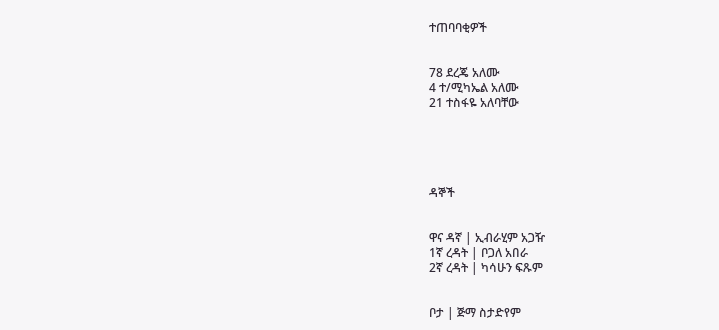ተጠባባቂዎች


78 ደረጄ አለሙ
4 ተ/ሚካኤል አለሙ
21 ተስፋዬ አለባቸው





ዳኞች


ዋና ዳኛ | ኢብራሂም አጋዥ
1ኛ ረዳት | ቦጋለ አበራ
2ኛ ረዳት | ካሳሁን ፍጹም


ቦታ | ጅማ ስታድየም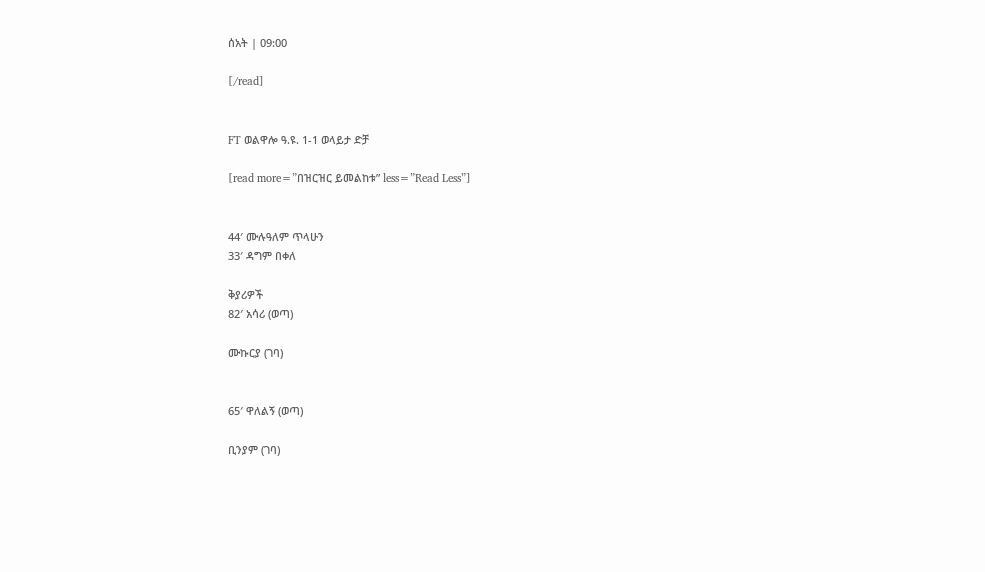ሰአት | 09:00

[/read]


FT ወልዋሎ ዓ.ዩ. 1-1 ወላይታ ድቻ

[read more=”በዝርዝር ይመልከቱ” less=”Read Less”]


44′ ሙሉዓለም ጥላሁን
33′ ዳግም በቀለ

ቅያሪዎች
82′ አሳሪ (ወጣ)

ሙኩርያ (ገባ)


65′ ዋለልኝ (ወጣ)

ቢንያም (ገባ)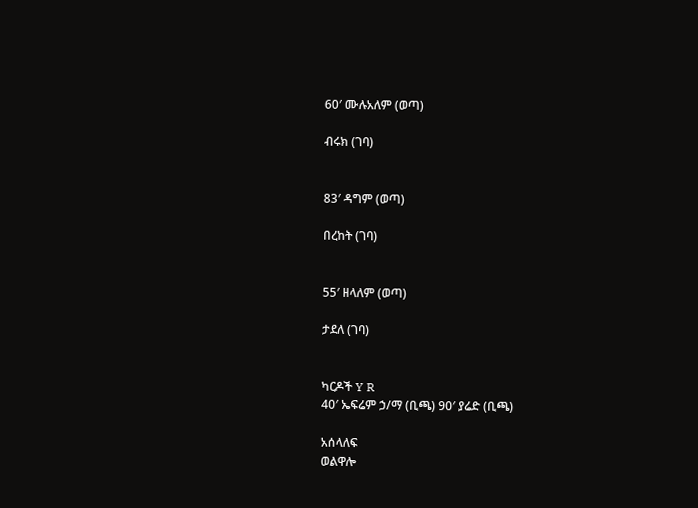60′ ሙሉአለም (ወጣ)

ብሩክ (ገባ)


83′ ዳግም (ወጣ)

በረከት (ገባ)


55′ ዘላለም (ወጣ)

ታደለ (ገባ)


ካርዶች Y R
40′ ኤፍሬም ኃ/ማ (ቢጫ) 90′ ያሬድ (ቢጫ)

አሰላለፍ
ወልዋሎ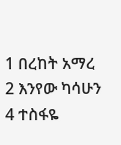1 በረከት አማረ
2 እንየው ካሳሁን
4 ተስፋዬ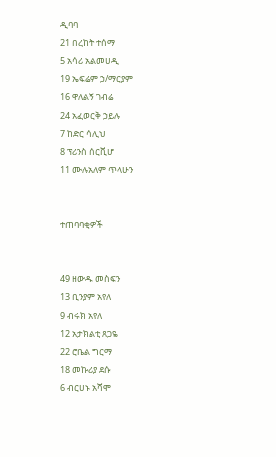ዲባባ
21 በረከት ተሰማ
5 አሳሪ አልመሀዲ
19 ኤፍሬም ኃ/ማርያም
16 ዋለልኝ ገብሬ
24 አፈወርቅ ኃይሉ
7 ከድር ሳሊህ
8 ፕሪንስ ሰርቪሆ
11 ሙሉአለም ጥላሁን


ተጠባባቂዎች


49 ዘውዱ መስፍን
13 ቢንያም አየለ
9 ብሩክ አየለ
12 አታክልቲ ጸጋዬ
22 ሮቤል ግርማ
18 መኩሪያ ደሱ
6 ብርሀኑ አሻሞ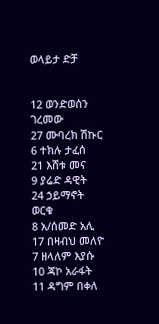ወላይታ ድቻ


12 ወንድወሰን ገረመው
27 ሙባረክ ሽኩር
6 ተክሉ ታፈሰ
21 እሸቱ መና
9 ያሬድ ዳዊት
24 ኃይማኖት ወርቁ
8 አ/ሰመድ አሊ
17 በዛብህ መለዮ
7 ዘላለም እያሱ
10 ጃኮ አራፋት
11 ዳግም በቀለ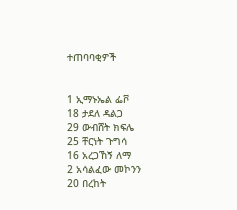ተጠባባቂዎች


1 ኢማኑኤል ፌቮ
18 ታደለ ዳልጋ
29 ውብሸት ክፍሌ
25 ቸርነት ጉግሳ
16 አረጋኸኝ ለማ
2 አሳልፈው መኮንን
20 በረከት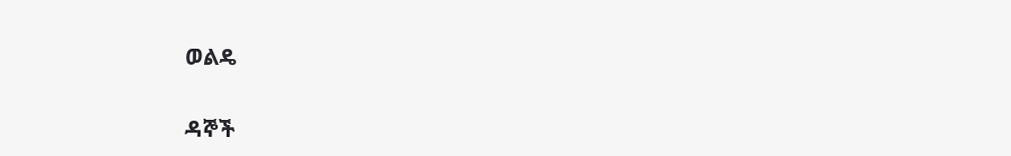ወልዴ


ዳኞች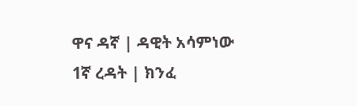ዋና ዳኛ | ዳዊት አሳምነው
1ኛ ረዳት | ክንፈ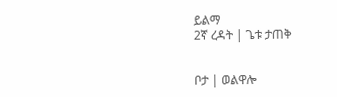ይልማ
2ኛ ረዳት | ጌቱ ታጠቅ


ቦታ | ወልዋሎ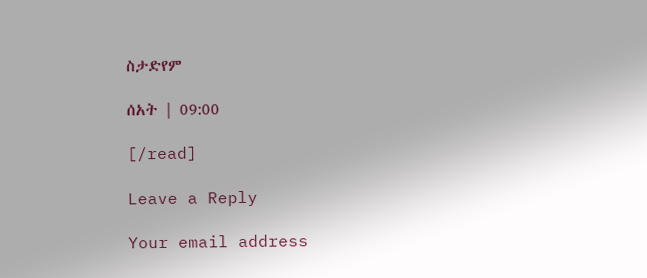ስታድየም

ሰአት | 09:00

[/read]

Leave a Reply

Your email address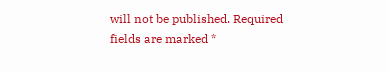will not be published. Required fields are marked *